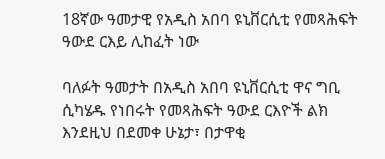18ኛው ዓመታዊ የአዲስ አበባ ዩኒቨርሲቲ የመጻሕፍት ዓውደ ርእይ ሊከፈት ነው

ባለፉት ዓመታት በአዲስ አበባ ዩኒቨርሲቲ ዋና ግቢ ሲካሄዱ የነበሩት የመጻሕፍት ዓውደ ርእዮች ልክ እንደዚህ በደመቀ ሁኔታ፣ በታዋቂ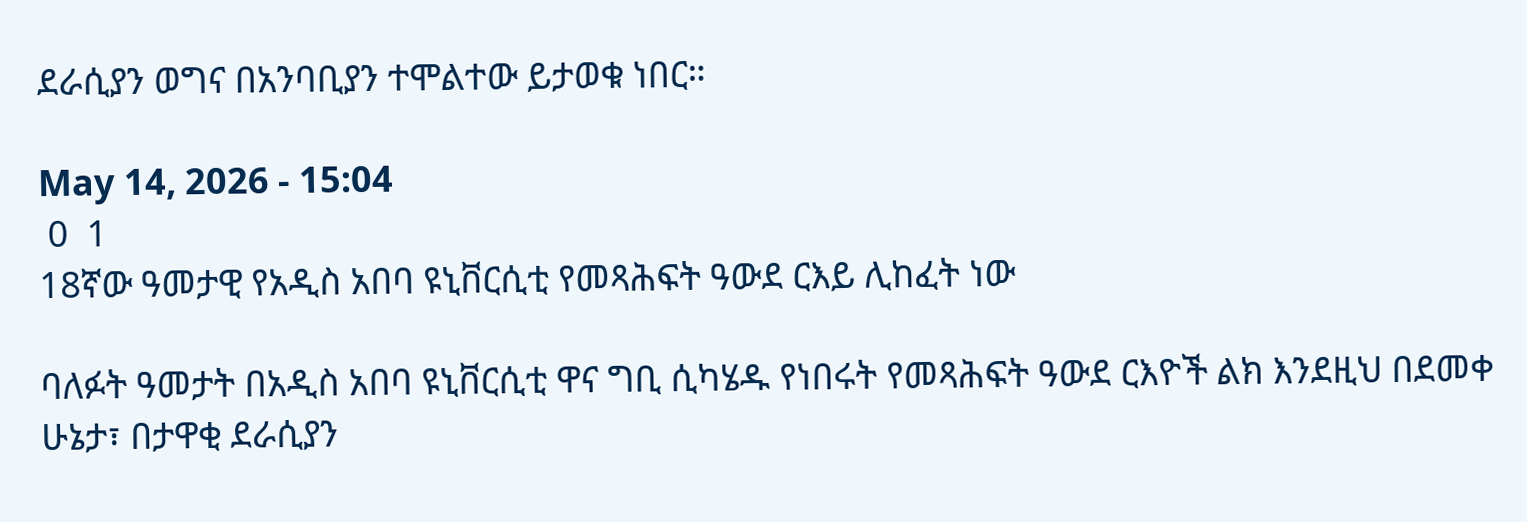ደራሲያን ወግና በአንባቢያን ተሞልተው ይታወቁ ነበር።

May 14, 2026 - 15:04
 0  1
18ኛው ዓመታዊ የአዲስ አበባ ዩኒቨርሲቲ የመጻሕፍት ዓውደ ርእይ ሊከፈት ነው

ባለፉት ዓመታት በአዲስ አበባ ዩኒቨርሲቲ ዋና ግቢ ሲካሄዱ የነበሩት የመጻሕፍት ዓውደ ርእዮች ልክ እንደዚህ በደመቀ ሁኔታ፣ በታዋቂ ደራሲያን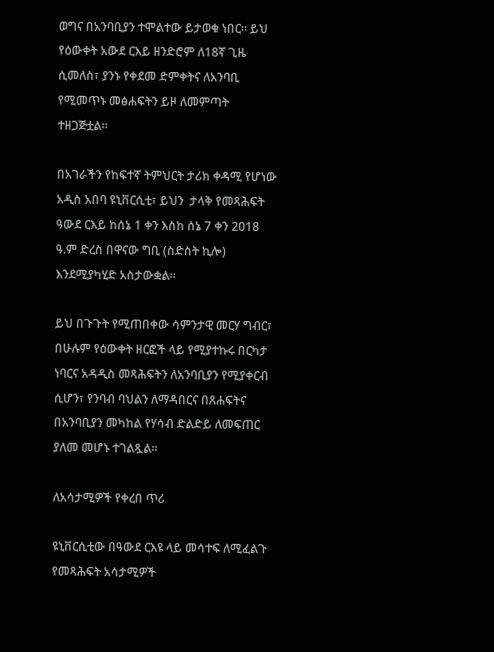ወግና በአንባቢያን ተሞልተው ይታወቁ ነበር። ይህ የዕውቀት አውደ ርእይ ዘንድሮም ለ18ኛ ጊዜ ሲመለስ፣ ያንኑ የቀደመ ድምቀትና ለአንባቢ የሚመጥኑ መፅሐፍትን ይዞ ለመምጣት ተዘጋጅቷል።

በአገራችን የከፍተኛ ትምህርት ታሪክ ቀዳሚ የሆነው አዲስ አበባ ዩኒቨርሲቲ፣ ይህን  ታላቅ የመጻሕፍት ዓውደ ርእይ ከሰኔ 1 ቀን እስከ ሰኔ 7 ቀን 2018 ዓ.ም ድረስ በዋናው ግቢ (ስድስት ኪሎ) እንደሚያካሂድ አስታውቋል።

ይህ በጉጉት የሚጠበቀው ሳምንታዊ መርሃ ግብር፣ በሁሉም የዕውቀት ዘርፎች ላይ የሚያተኩሩ በርካታ ነባርና አዳዲስ መጻሕፍትን ለአንባቢያን የሚያቀርብ ሲሆን፣ የንባብ ባህልን ለማዳበርና በጸሐፍትና በአንባቢያን መካከል የሃሳብ ድልድይ ለመፍጠር ያለመ መሆኑ ተገልጿል።

ለአሳታሚዎች የቀረበ ጥሪ

ዩኒቨርሲቲው በዓውደ ርእዩ ላይ መሳተፍ ለሚፈልጉ የመጻሕፍት አሳታሚዎች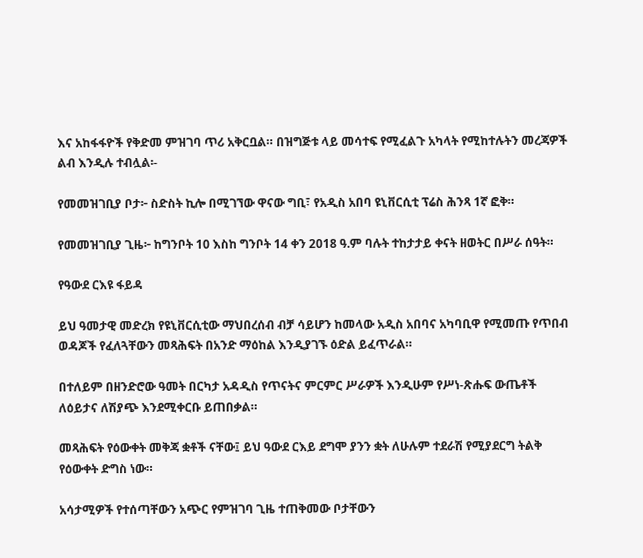እና አከፋፋዮች የቅድመ ምዝገባ ጥሪ አቅርቧል። በዝግጅቱ ላይ መሳተፍ የሚፈልጉ አካላት የሚከተሉትን መረጃዎች ልብ እንዲሉ ተብሏል፡-

የመመዝገቢያ ቦታ፦ ስድስት ኪሎ በሚገኘው ዋናው ግቢ፣ የአዲስ አበባ ዩኒቨርሲቲ ፕሬስ ሕንጻ 1ኛ ፎቅ።

የመመዝገቢያ ጊዜ፦ ከግንቦት 10 እስከ ግንቦት 14 ቀን 2018 ዓ.ም ባሉት ተከታታይ ቀናት ዘወትር በሥራ ሰዓት።

የዓውደ ርእዩ ፋይዳ

ይህ ዓመታዊ መድረክ የዩኒቨርሲቲው ማህበረሰብ ብቻ ሳይሆን ከመላው አዲስ አበባና አካባቢዋ የሚመጡ የጥበብ ወዳጆች የፈለጓቸውን መጻሕፍት በአንድ ማዕከል እንዲያገኙ ዕድል ይፈጥራል።

በተለይም በዘንድሮው ዓመት በርካታ አዳዲስ የጥናትና ምርምር ሥራዎች እንዲሁም የሥነ-ጽሑፍ ውጤቶች ለዕይታና ለሽያጭ እንደሚቀርቡ ይጠበቃል።

መጻሕፍት የዕውቀት መቅጃ ቋቶች ናቸው፤ ይህ ዓውደ ርእይ ደግሞ ያንን ቋት ለሁሉም ተደራሽ የሚያደርግ ትልቅ የዕውቀት ድግስ ነው።

አሳታሚዎች የተሰጣቸውን አጭር የምዝገባ ጊዜ ተጠቅመው ቦታቸውን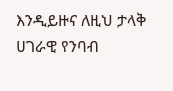እንዲይዙና ለዚህ ታላቅ ሀገራዊ የንባብ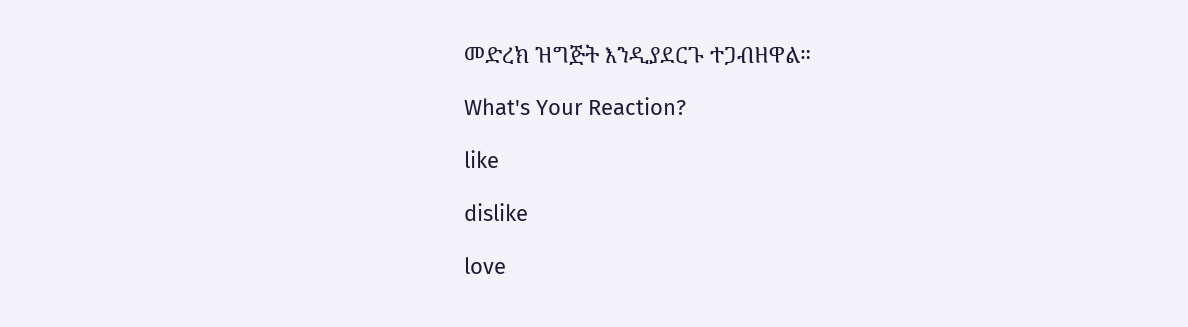መድረክ ዝግጅት እንዲያደርጉ ተጋብዘዋል።

What's Your Reaction?

like

dislike

love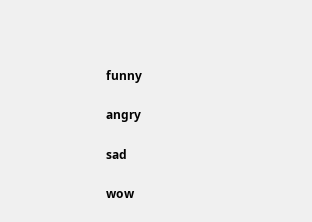funny

angry

sad

wow